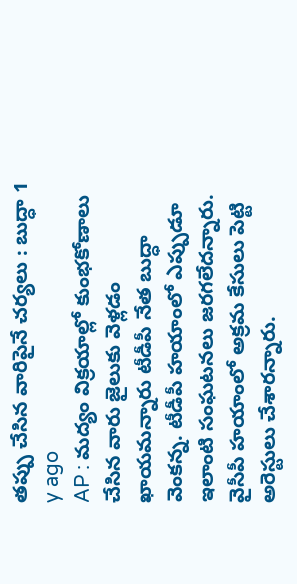తప్పు చేసిన వారిపైనే చర్యలు : బుద్ధా 1 y ago
AP : మద్యం విక్రయాల్లో కుంభకోణాలు చేసిన వారు జైలుకు వెళ్లడం ఖాయమన్నారు టీడీపీ నేత బుద్ధా వెంకన్న. టీడీపీ హయాంలో ఎప్పుడూ ఇలాంటి సంఘటనలు జరగలేదన్నారు. వైసీపీ హయాంలో అక్రమ కేసులు పెట్టి అరెస్టులు చేశారన్నారు.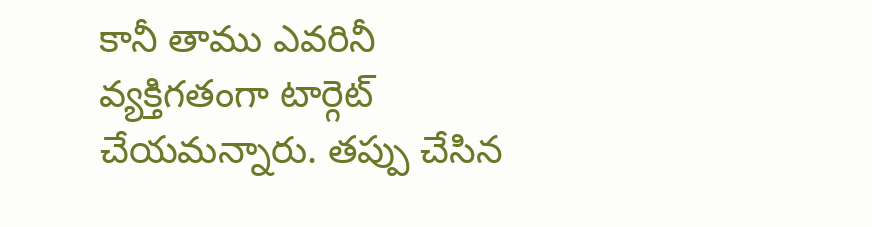కానీ తాము ఎవరినీ వ్యక్తిగతంగా టార్గెట్ చేయమన్నారు. తప్పు చేసిన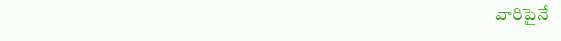వారిపైనే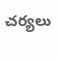చర్యలు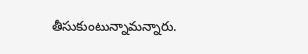తీసుకుంటున్నామన్నారు.